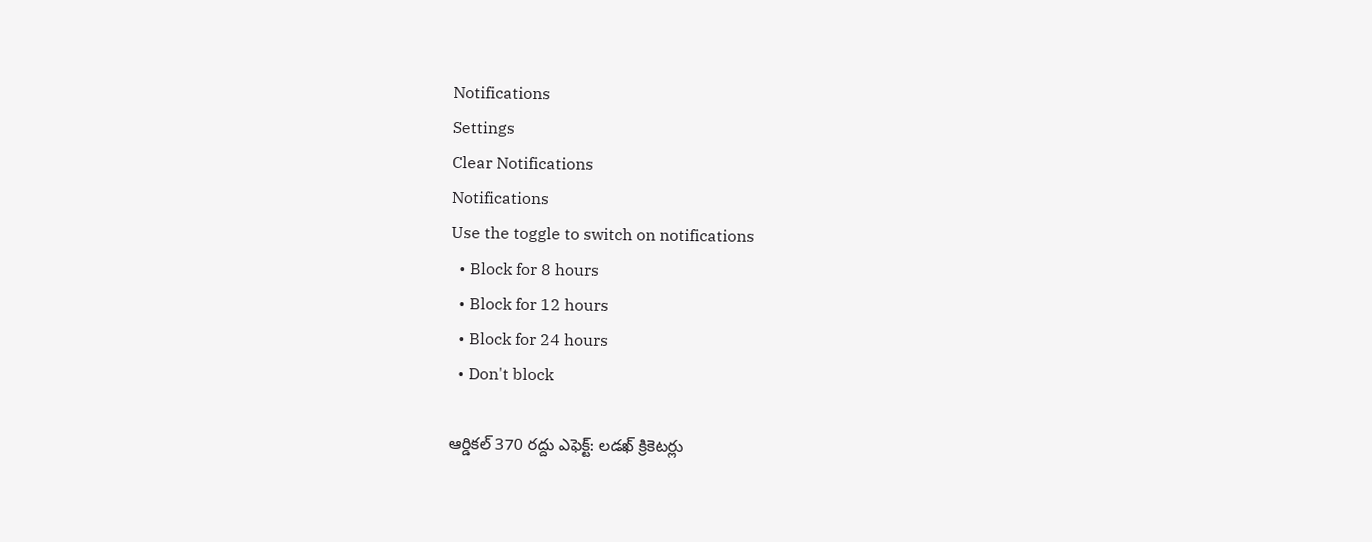Notifications
Settings
Clear Notifications
Notifications
Use the toggle to switch on notifications
  • Block for 8 hours
  • Block for 12 hours
  • Block for 24 hours
  • Don't block

ఆర్డికల్ 370 రద్దు ఎఫెక్ట్: లడఖ్ క్రికెటర్లు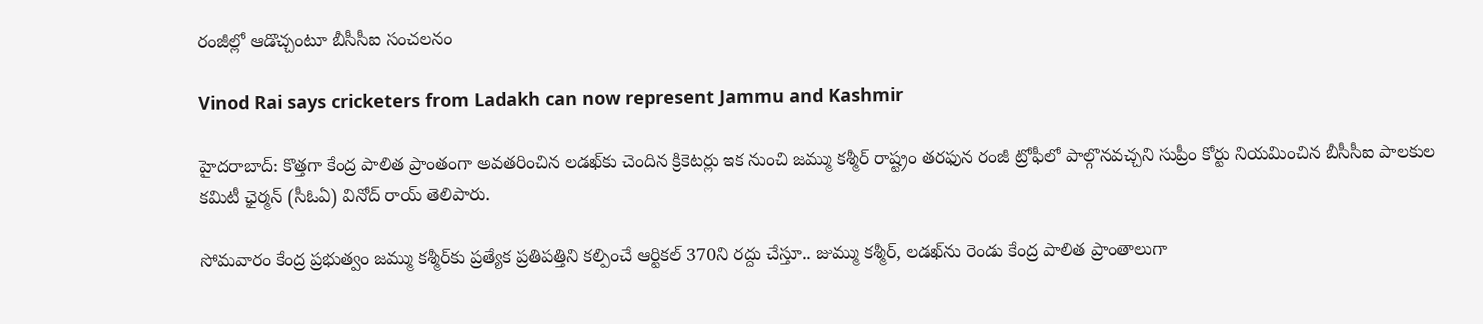రంజీల్లో ఆడొచ్చంటూ బీసీసీఐ సంచలనం

Vinod Rai says cricketers from Ladakh can now represent Jammu and Kashmir

హైదరాబాద్: కొత్తగా కేంద్ర పాలిత ప్రాంతంగా అవతరించిన లడఖ్‌కు చెందిన క్రికెటర్లు ఇక నుంచి జమ్ము కశ్మీర్ రాష్ట్రం తరఫున రంజీ ట్రోఫీలో పాల్గొనవచ్చని సుప్రీం కోర్టు నియమించిన బీసీసీఐ పాలకుల కమిటీ ఛైర్మన్ (సీఓఏ) వినోద్ రాయ్ తెలిపారు.

సోమవారం కేంద్ర ప్రభుత్వం జమ్ము కశ్మీర్‌కు ప్రత్యేక ప్రతిపత్తిని కల్పించే ఆర్టికల్ 370ని రద్దు చేస్తూ.. జుమ్ము కశ్మీర్, లడఖ్‌ను రెండు కేంద్ర పాలిత ప్రాంతాలుగా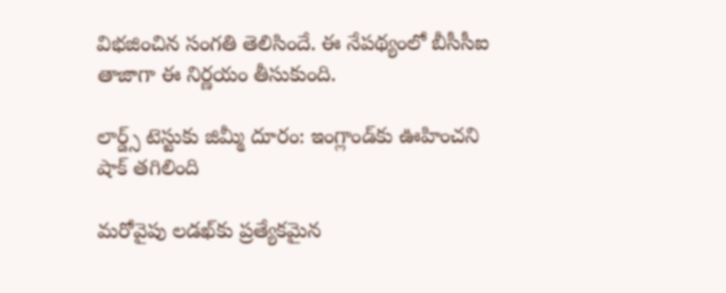విభజించిన సంగతి తెలిసిందే. ఈ నేపథ్యంలో బీసీసీఐ తాజాగా ఈ నిర్ణయం తీసుకుంది.

లార్డ్స్ టెస్టుకు జిమ్మీ దూరం: ఇంగ్లాండ్‌కు ఊహించని షాక్ తగిలింది

మరోవైపు లడఖ్‌కు ప్రత్యేకమైన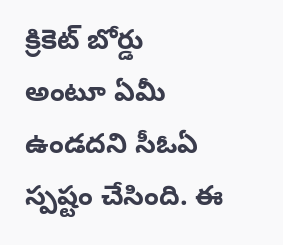క్రికెట్ బోర్డు అంటూ ఏమీ ఉండదని సీఓఏ స్పష్టం చేసింది. ఈ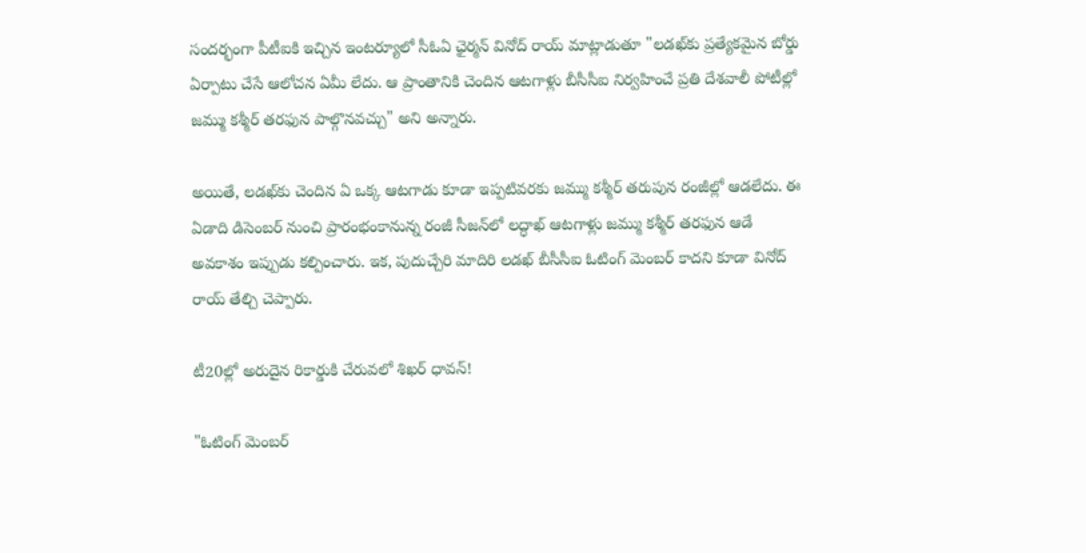సందర్భంగా పీటీఐకి ఇచ్చిన ఇంటర్యూలో సీఓఏ ఛైర్మన్ వినోద్ రాయ్ మాట్లాడుతూ "లడఖ్‌కు ప్రత్యేకమైన బోర్డు ఏర్పాటు చేసే ఆలోచన ఏమీ లేదు. ఆ ప్రాంతానికి చెందిన ఆటగాళ్లు బీసీసీఐ నిర్వహించే ప్రతి దేశవాలీ పోటీల్లో జమ్ము కశ్మీర్ తరఫున పాల్గొనవచ్చు" అని అన్నారు.

అయితే, లడఖ్‌కు చెందిన ఏ ఒక్క ఆటగాడు కూడా ఇప్పటివరకు జమ్ము కశ్మీర్ తరుపున రంజీల్లో ఆడలేదు. ఈ ఏడాది డిసెంబర్‌ నుంచి ప్రారంభంకానున్న రంజీ సీజన్‌లో లద్ధాఖ్ ఆటగాళ్లు జమ్ము కశ్మీర్ తరఫున ఆడే అవకాశం ఇప్పుడు కల్పించారు. ఇక, పుదుచ్చేరి మాదిరి లడఖ్‌ బీసీసీఐ ఓటింగ్ మెంబర్ కాదని కూడా వినోద్ రాయ్ తేల్చి చెప్పారు.

టీ20ల్లో అరుదైన రికార్డుకి చేరువలో శిఖర్ ధావన్!

"ఓటింగ్ మెంబర్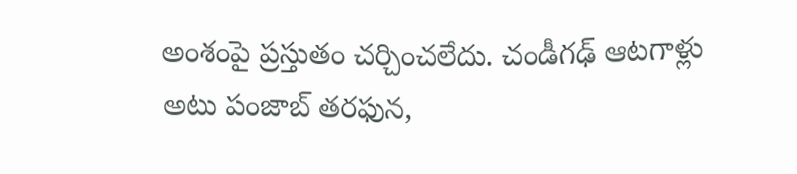అంశంపై ప్రస్తుతం చర్చించలేదు. చండీగఢ్ ఆటగాళ్లు అటు పంజాబ్ తరఫున,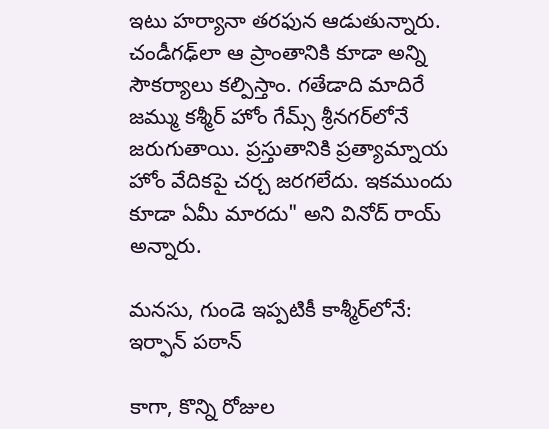ఇటు హర్యానా తరఫున ఆడుతున్నారు. చండీగఢ్‌లా ఆ ప్రాంతానికి కూడా అన్ని సౌకర్యాలు కల్పిస్తాం. గతేడాది మాదిరే జమ్ము కశ్మీర్ హోం గేమ్స్ శ్రీనగర్‌లోనే జరుగుతాయి. ప్రస్తుతానికి ప్రత్యామ్నాయ హోం వేదికపై చర్చ జరగలేదు. ఇకముందు కూడా ఏమీ మారదు" అని వినోద్ రాయ్ అన్నారు.

మనసు, గుండె ఇప్పటికీ కాశ్మీర్‌లోనే: ఇర్ఫాన్ పఠాన్

కాగా, కొన్ని రోజుల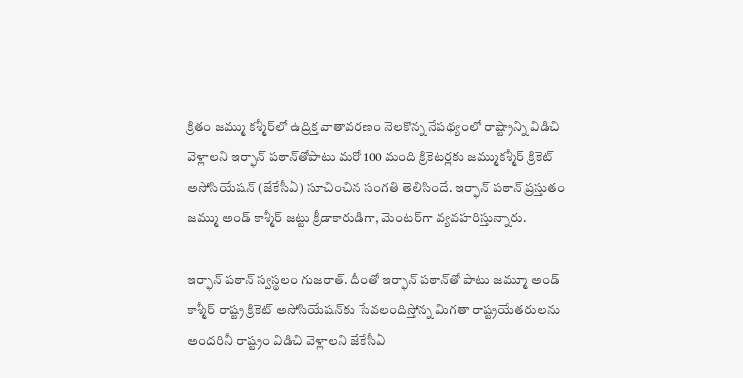క్రితం జమ్ము కశ్మీర్‌లో ఉద్రిక్త వాతావరణం నెలకొన్న నేపథ్యంలో రాష్ట్రాన్ని విడిచి వెళ్లాలని ఇర్ఫాన్ పఠాన్‌తోపాటు మరో 100 మంది క్రికెటర్లకు జమ్ముకశ్మీర్ క్రికెట్ అసోసియేషన్ (జేకేసీఏ) సూచించిన సంగతి తెలిసిందే. ఇర్ఫాన్ పఠాన్ ప్రస్తుతం జమ్ము అండ్ కాశ్మీర్ జట్టు క్రీడాకారుడిగా, మెంటర్‌గా వ్యవహరిస్తున్నారు.

ఇర్ఫాన్ పఠాన్ స్వస్థలం గుజరాత్. దీంతో ఇర్ఫాన్ పఠాన్‌తో పాటు జమ్మూ అండ్ కాశ్మీర్ రాష్ట్ర క్రికెట్ అసోసియేషన్‌కు సేవలందిస్తోన్న మిగతా రాష్ట్రయేతరులను అందరినీ రాష్ట్రం విడిచి వెళ్లాలని జేకేసీఏ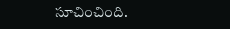సూచించింది.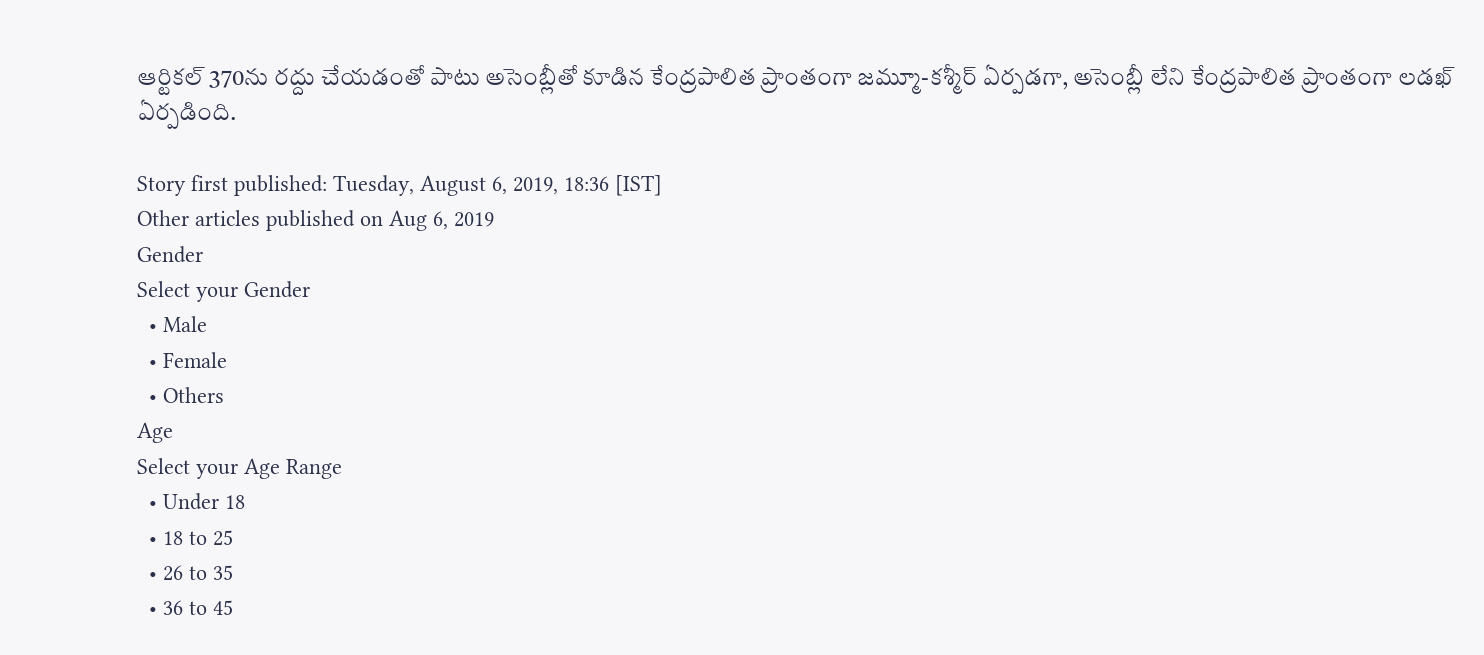ఆర్టికల్ 370ను రద్దు చేయడంతో పాటు అసెంబ్లీతో కూడిన కేంద్రపాలిత ప్రాంతంగా జమ్మూ-కశ్మీర్ ఏర్పడగా, అసెంబ్లీ లేని కేంద్రపాలిత ప్రాంతంగా లడఖ్ ఏర్పడింది.

Story first published: Tuesday, August 6, 2019, 18:36 [IST]
Other articles published on Aug 6, 2019
Gender
Select your Gender
  • Male
  • Female
  • Others
Age
Select your Age Range
  • Under 18
  • 18 to 25
  • 26 to 35
  • 36 to 45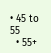• 45 to 55
  • 55+